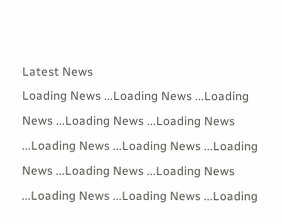Latest News
Loading News ...Loading News ...Loading News ...Loading News ...Loading News ...Loading News ...Loading News ...Loading News ...Loading News ...Loading News ...Loading News ...Loading News ...Loading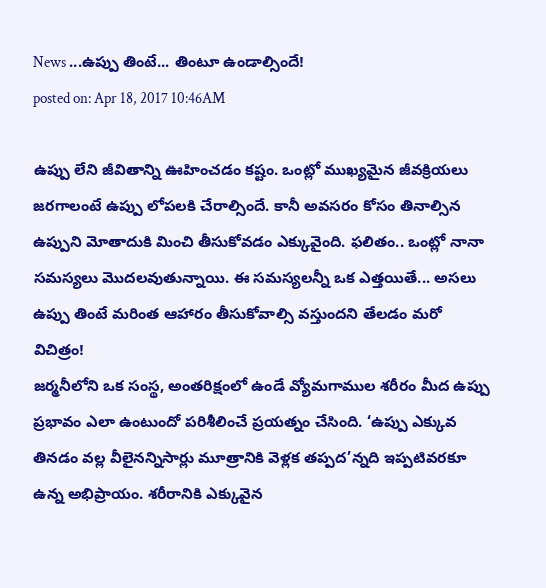News ...ఉప్పు తింటే... తింటూ ఉండాల్సిందే!
posted on: Apr 18, 2017 10:46AM

ఉప్పు లేని జీవితాన్ని ఊహించడం కష్టం. ఒంట్లో ముఖ్యమైన జీవక్రియలు జరగాలంటే ఉప్పు లోపలకి చేరాల్సిందే. కానీ అవసరం కోసం తినాల్సిన ఉప్పుని మోతాదుకి మించి తీసుకోవడం ఎక్కువైంది. ఫలితం.. ఒంట్లో నానా సమస్యలు మొదలవుతున్నాయి. ఈ సమస్యలన్నీ ఒక ఎత్తయితే... అసలు ఉప్పు తింటే మరింత ఆహారం తీసుకోవాల్సి వస్తుందని తేలడం మరో విచిత్రం!
జర్మనీలోని ఒక సంస్థ, అంతరిక్షంలో ఉండే వ్యోమగాముల శరీరం మీద ఉప్పు ప్రభావం ఎలా ఉంటుందో పరిశీలించే ప్రయత్నం చేసింది. ‘ఉప్పు ఎక్కువ తినడం వల్ల వీలైనన్నిసార్లు మూత్రానికి వెళ్లక తప్పద’న్నది ఇప్పటివరకూ ఉన్న అభిప్రాయం. శరీరానికి ఎక్కువైన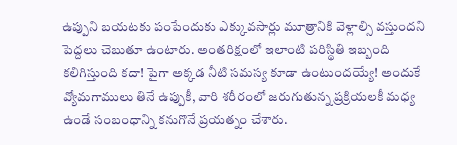ఉప్పుని బయటకు పంపేందుకు ఎక్కువసార్లు మూత్రానికి వెళ్లాల్సి వస్తుందని పెద్దలు చెబుతూ ఉంటారు. అంతరిక్షంలో ఇలాంటి పరిస్థితి ఇబ్బంది కలిగిస్తుంది కదా! పైగా అక్కడ నీటి సమస్య కూడా ఉంటుందయ్యే! అందుకే వ్యోమగాములు తినే ఉప్పుకీ, వారి శరీరంలో జరుగుతున్న ప్రక్రియలకీ మధ్య ఉండే సంబంధాన్ని కనుగొనే ప్రయత్నం చేశారు.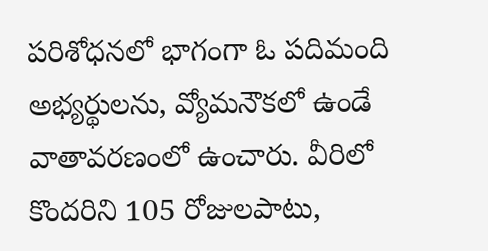పరిశోధనలో భాగంగా ఓ పదిమంది అభ్యర్థులను, వ్యోమనౌకలో ఉండే వాతావరణంలో ఉంచారు. వీరిలో కొందరిని 105 రోజులపాటు,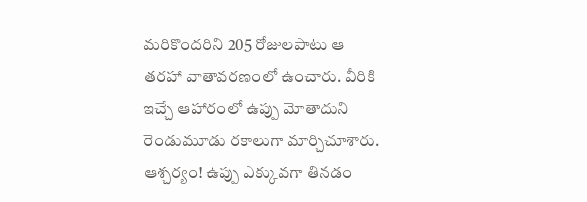మరికొందరిని 205 రోజులపాటు ఆ తరహా వాతావరణంలో ఉంచారు. వీరికి ఇచ్చే ఆహారంలో ఉప్పు మోతాదుని రెండుమూడు రకాలుగా మార్చిచూశారు. ఆశ్చర్యం! ఉప్పు ఎక్కువగా తినడం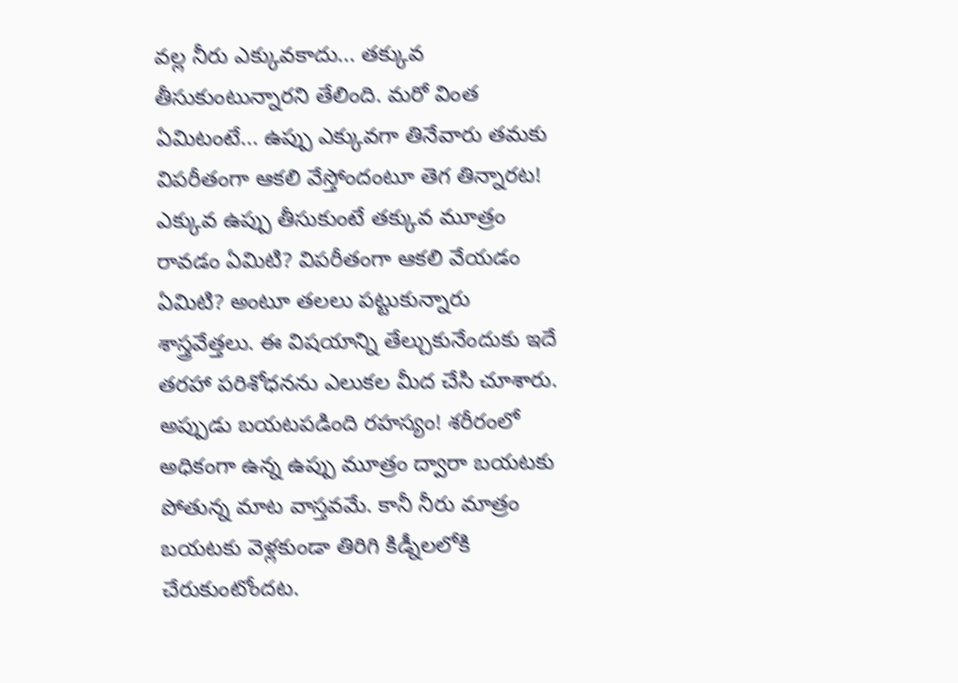వల్ల నీరు ఎక్కువకాదు... తక్కువ తీసుకుంటున్నారని తేలింది. మరో వింత ఏమిటంటే... ఉప్పు ఎక్కువగా తినేవారు తమకు విపరీతంగా ఆకలి వేస్తోందంటూ తెగ తిన్నారట!
ఎక్కువ ఉప్పు తీసుకుంటే తక్కువ మూత్రం రావడం ఏమిటి? విపరీతంగా ఆకలి వేయడం ఏమిటి? అంటూ తలలు పట్టుకున్నారు శాస్త్రవేత్తలు. ఈ విషయాన్ని తేల్చుకునేందుకు ఇదే తరహా పరిశోధనను ఎలుకల మీద చేసి చూశారు. అప్పుడు బయటపడింది రహస్యం! శరీరంలో అధికంగా ఉన్న ఉప్పు మూత్రం ద్వారా బయటకు పోతున్న మాట వాస్తవమే. కానీ నీరు మాత్రం బయటకు వెళ్లకుండా తిరిగి కిడ్నీలలోకి చేరుకుంటోందట.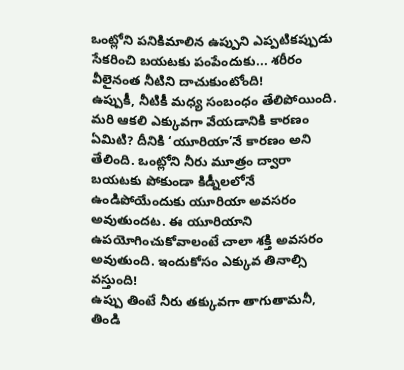ఒంట్లోని పనికిమాలిన ఉప్పుని ఎప్పటికప్పుడు సేకరించి బయటకు పంపేందుకు... శరీరం వీలైనంత నీటిని దాచుకుంటోంది!
ఉప్పుకీ, నీటికీ మధ్య సంబంధం తేలిపోయింది. మరి ఆకలి ఎక్కువగా వేయడానికి కారణం ఏమిటి? దీనికి ‘యూరియా’నే కారణం అని తేలింది. ఒంట్లోని నీరు మూత్రం ద్వారా బయటకు పోకుండా కిడ్నీలలోనే ఉండిపోయేందుకు యూరియా అవసరం అవుతుందట. ఈ యూరియాని ఉపయోగించుకోవాలంటే చాలా శక్తి అవసరం అవుతుంది. ఇందుకోసం ఎక్కువ తినాల్సి వస్తుంది!
ఉప్పు తింటే నీరు తక్కువగా తాగుతామనీ, తిండి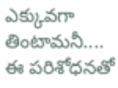ఎక్కువగా తింటామనీ.... ఈ పరిశోధనతో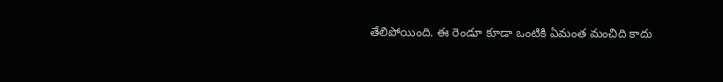తేలిపోయింది. ఈ రెండూ కూడా ఒంటికి ఏమంత మంచిది కాదు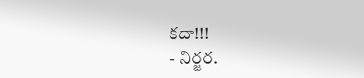కదా!!!
- నిర్జర.